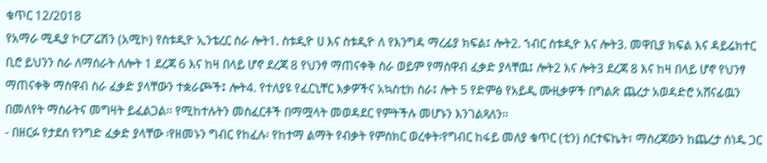ቁጥር 12/2018
የአማራ ሚዲያ ኮርፖሬሽን (አሚኮ) የስቱዲዮ ኢንቴረር ስራ ሎት1. ስቱዲዮ ሀ እና ስቱዲዮ ለ የእንግዳ ማረፊያ ክፍል፤ ሎት2. ኀብር ስቱዲዮ እና ሎት3. መዋቢያ ክፍል እና ዳይሬክተር ቢሮ ይህንን ስራ ለማሰራት ለሎት 1 ደረጃ 6 እና ከዛ በላይ ሆኖ ደረጃ 8 የህንፃ ማጠናቀቅ ስራ ወይም የማስዋብ ፈቃድ ያላቸዉ፤ ሎት2 እና ሎት3 ደረጃ 8 እና ከዛ በላይ ሆኖ የህንፃ ማጠናቀቅ ማስዋብ ስራ ፈቃድ ያላቸውን ተቋራጮች፤ ሎት4. የተለያዩ የፈርኒቸር እቃዎችና አኳስቲክ ስራ፤ ሎት 5 የድምፅ የአይዲ ሙዚቃዎች በግልጽ ጨረታ አወዳድሮ አሸናፊዉን በመለየት ማሰራትና መግዛት ይፈልጋል፡፡ የሚከተሉትን መስፈርቶች በማሟላት መወዳደር የምትችሉ መሆኑን እንገልጻለን፡፡
- በዘርፉ የታደሰ የንግድ ፈቃድ ያላቸው ፡የዘመኑን ግብር የከፈሉ፡ የከተማ ልማት የብቃት የምስክር ወረቀት፡የግብር ከፋይ መለያ ቁጥር (ቲን) ሰርተፍኬት፣ ማስረጃውን ከጨረታ ሰነዱ ጋር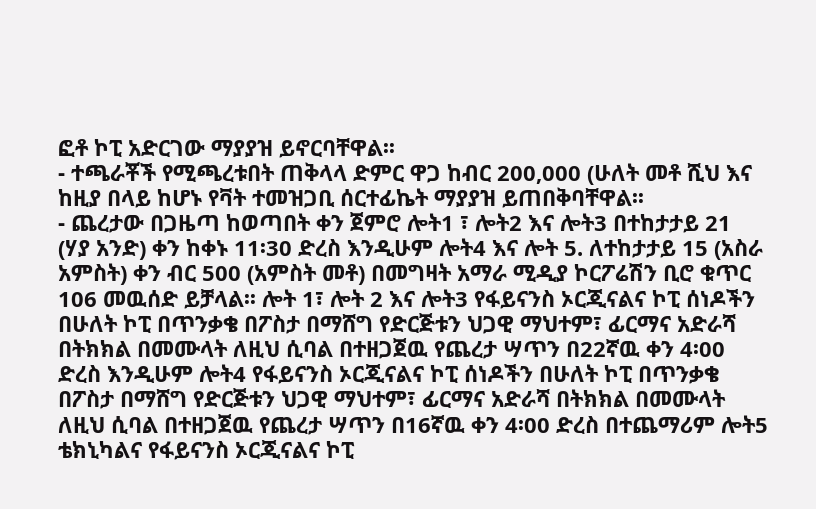ፎቶ ኮፒ አድርገው ማያያዝ ይኖርባቸዋል፡፡
- ተጫራቾች የሚጫረቱበት ጠቅላላ ድምር ዋጋ ከብር 200,000 (ሁለት መቶ ሺህ እና ከዚያ በላይ ከሆኑ የቫት ተመዝጋቢ ሰርተፊኬት ማያያዝ ይጠበቅባቸዋል፡፡
- ጨረታው በጋዜጣ ከወጣበት ቀን ጀምሮ ሎት1 ፣ ሎት2 እና ሎት3 በተከታታይ 21 (ሃያ አንድ) ቀን ከቀኑ 11፡30 ድረስ እንዲሁም ሎት4 እና ሎት 5. ለተከታታይ 15 (አስራ አምስት) ቀን ብር 500 (አምስት መቶ) በመግዛት አማራ ሚዲያ ኮርፖሬሽን ቢሮ ቁጥር 106 መዉሰድ ይቻላል፡፡ ሎት 1፣ ሎት 2 እና ሎት3 የፋይናንስ ኦርጂናልና ኮፒ ሰነዶችን በሁለት ኮፒ በጥንቃቄ በፖስታ በማሸግ የድርጅቱን ህጋዊ ማህተም፣ ፊርማና አድራሻ በትክክል በመሙላት ለዚህ ሲባል በተዘጋጀዉ የጨረታ ሣጥን በ22ኛዉ ቀን 4፡00 ድረስ እንዲሁም ሎት4 የፋይናንስ ኦርጂናልና ኮፒ ሰነዶችን በሁለት ኮፒ በጥንቃቄ በፖስታ በማሸግ የድርጅቱን ህጋዊ ማህተም፣ ፊርማና አድራሻ በትክክል በመሙላት ለዚህ ሲባል በተዘጋጀዉ የጨረታ ሣጥን በ16ኛዉ ቀን 4፡00 ድረስ በተጨማሪም ሎት5 ቴክኒካልና የፋይናንስ ኦርጂናልና ኮፒ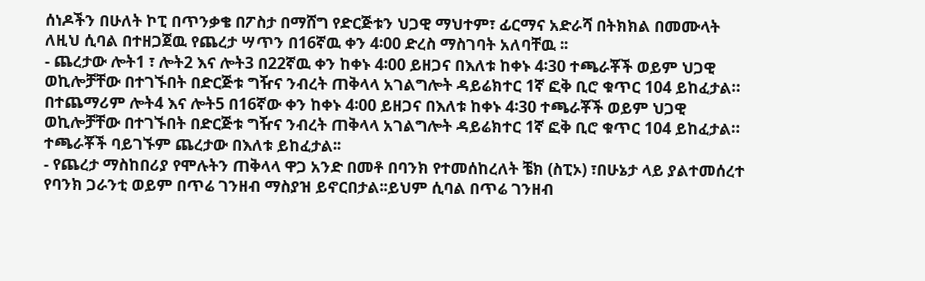ሰነዶችን በሁለት ኮፒ በጥንቃቄ በፖስታ በማሸግ የድርጅቱን ህጋዊ ማህተም፣ ፊርማና አድራሻ በትክክል በመሙላት ለዚህ ሲባል በተዘጋጀዉ የጨረታ ሣጥን በ16ኛዉ ቀን 4፡00 ድረስ ማስገባት አለባቸዉ ፡፡
- ጨረታው ሎት1 ፣ ሎት2 እና ሎት3 በ22ኛዉ ቀን ከቀኑ 4፡00 ይዘጋና በእለቱ ከቀኑ 4፡30 ተጫራቾች ወይም ህጋዊ ወኪሎቻቸው በተገኙበት በድርጅቱ ግዥና ንብረት ጠቅላላ አገልግሎት ዳይሬክተር 1ኛ ፎቅ ቢሮ ቁጥር 104 ይከፈታል። በተጨማሪም ሎት4 እና ሎት5 በ16ኛው ቀን ከቀኑ 4፡00 ይዘጋና በእለቱ ከቀኑ 4፡30 ተጫራቾች ወይም ህጋዊ ወኪሎቻቸው በተገኙበት በድርጅቱ ግዥና ንብረት ጠቅላላ አገልግሎት ዳይሬክተር 1ኛ ፎቅ ቢሮ ቁጥር 104 ይከፈታል። ተጫራቾች ባይገኙም ጨረታው በእለቱ ይከፈታል፡፡
- የጨረታ ማስከበሪያ የሞሉትን ጠቅላላ ዋጋ አንድ በመቶ በባንክ የተመሰከረለት ቼክ (ስፒኦ) ፣በሁኔታ ላይ ያልተመሰረተ የባንክ ጋራንቲ ወይም በጥሬ ገንዘብ ማስያዝ ይኖርበታል፡፡ይህም ሲባል በጥሬ ገንዘብ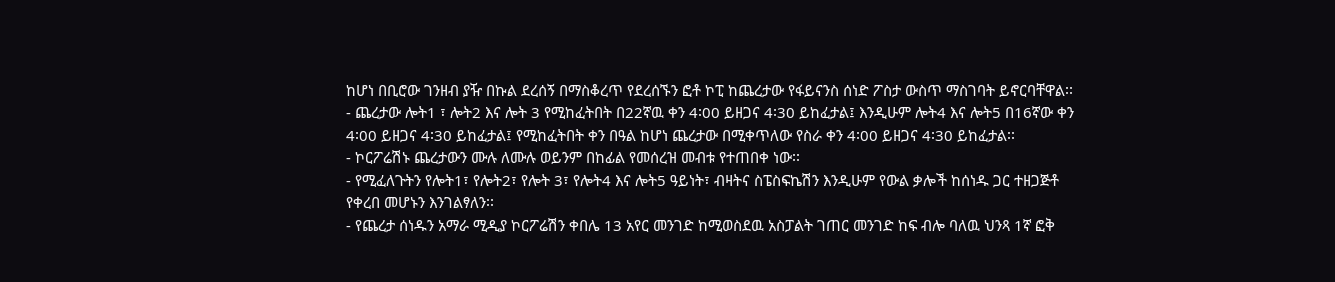ከሆነ በቢሮው ገንዘብ ያዥ በኩል ደረሰኝ በማስቆረጥ የደረሰኙን ፎቶ ኮፒ ከጨረታው የፋይናንስ ሰነድ ፖስታ ውስጥ ማስገባት ይኖርባቸዋል፡፡
- ጨረታው ሎት1 ፣ ሎት2 እና ሎት 3 የሚከፈትበት በ22ኛዉ ቀን 4፡00 ይዘጋና 4፡30 ይከፈታል፤ እንዲሁም ሎት4 እና ሎት5 በ16ኛው ቀን 4፡00 ይዘጋና 4፡30 ይከፈታል፤ የሚከፈትበት ቀን በዓል ከሆነ ጨረታው በሚቀጥለው የስራ ቀን 4፡00 ይዘጋና 4፡30 ይከፈታል፡፡
- ኮርፖሬሽኑ ጨረታውን ሙሉ ለሙሉ ወይንም በከፊል የመሰረዝ መብቱ የተጠበቀ ነው፡፡
- የሚፈለጉትን የሎት1፣ የሎት2፣ የሎት 3፣ የሎት4 እና ሎት5 ዓይነት፣ ብዛትና ስፔስፍኬሽን እንዲሁም የውል ቃሎች ከሰነዱ ጋር ተዘጋጅቶ የቀረበ መሆኑን እንገልፃለን፡፡
- የጨረታ ሰነዱን አማራ ሚዲያ ኮርፖሬሽን ቀበሌ 13 አየር መንገድ ከሚወስደዉ አስፓልት ገጠር መንገድ ከፍ ብሎ ባለዉ ህንጻ 1ኛ ፎቅ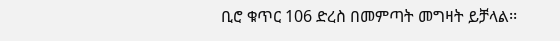ቢሮ ቁጥር 106 ድረስ በመምጣት መግዛት ይቻላል፡፡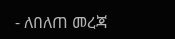- ለበለጠ መረጃ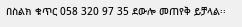በስልክ ቁጥር 058 320 97 35 ደውሎ መጠየቅ ይቻላል፡፡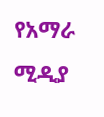የአማራ ሚዲያ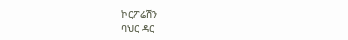ኮርፖሬሽን
ባህር ዳር